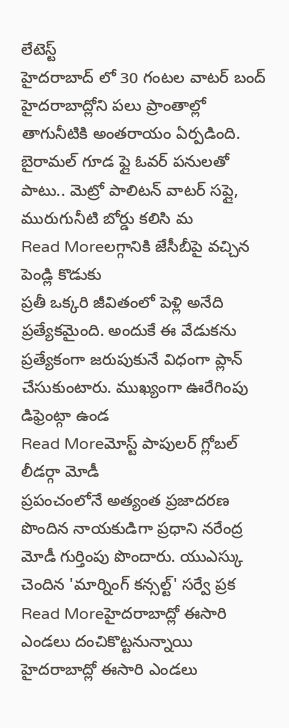లేటెస్ట్
హైదరాబాద్ లో 30 గంటల వాటర్ బంద్
హైదరాబాద్లోని పలు ప్రాంతాల్లో తాగునీటికి అంతరాయం ఏర్పడింది. బైరామల్ గూడ ఫ్లై ఓవర్ పనులతో పాటు.. మెట్రో పాలిటన్ వాటర్ సప్లై, మురుగునీటి బోర్డు కలిసి మ
Read Moreలగ్గానికి జేసీబీపై వచ్చిన పెండ్లి కొడుకు
ప్రతీ ఒక్కరి జీవితంలో పెళ్లి అనేది ప్రత్యేకమైంది. అందుకే ఈ వేడుకను ప్రత్యేకంగా జరుపుకునే విధంగా ప్లాన్ చేసుకుంటారు. ముఖ్యంగా ఊరేగింపు డిఫ్రెంట్గా ఉండ
Read Moreమోస్ట్ పాపులర్ గ్లోబల్ లీడర్గా మోడీ
ప్రపంచంలోనే అత్యంత ప్రజాదరణ పొందిన నాయకుడిగా ప్రధాని నరేంద్ర మోడీ గుర్తింపు పొందారు. యుఎస్కు చెందిన 'మార్నింగ్ కన్సల్ట్' సర్వే ప్రక
Read Moreహైదరాబాద్లో ఈసారి ఎండలు దంచికొట్టనున్నాయి
హైదరాబాద్లో ఈసారి ఎండలు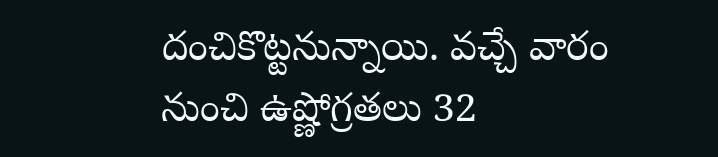దంచికొట్టనున్నాయి. వచ్చే వారం నుంచి ఉష్ణోగ్రతలు 32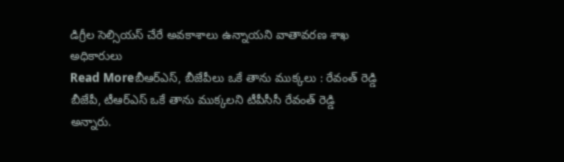డిగ్రీల సెల్సియస్ చేరే అవకాశాలు ఉన్నాయని వాతావరణ శాఖ అధికారులు
Read Moreబీఆర్ఎస్, బీజేపీలు ఒకే తాను ముక్కలు : రేవంత్ రెడ్డి
బీజేపీ, టీఆర్ఎస్ ఒకే తాను ముక్కలని టీపీసీసీ రేవంత్ రెడ్డి అన్నారు.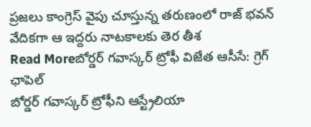ప్రజలు కాంగ్రెస్ వైపు చూస్తున్న తరుణంలో రాజ్ భవన్ వేదికగా ఆ ఇద్దరు నాటకాలకు తెర తీశ
Read Moreబోర్డర్ గవాస్కర్ ట్రోఫీ విజేత ఆసీసే: గ్రెగ్ ఛాపెల్
బోర్డర్ గవాస్కర్ ట్రోఫీని ఆస్ట్రేలియా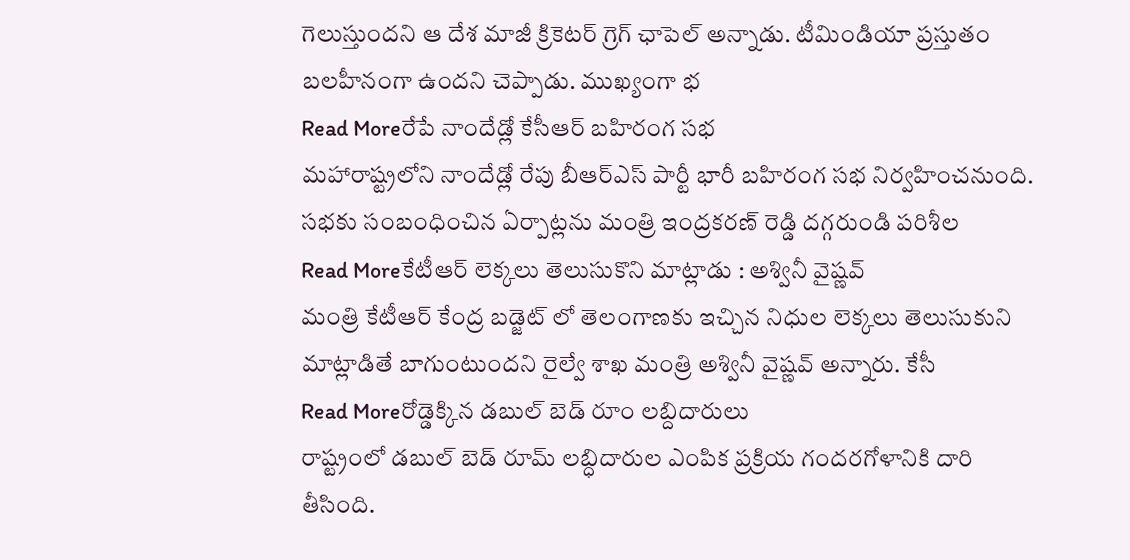గెలుస్తుందని ఆ దేశ మాజీ క్రికెటర్ గ్రెగ్ ఛాపెల్ అన్నాడు. టీమిండియా ప్రస్తుతం బలహీనంగా ఉందని చెప్పాడు. ముఖ్యంగా భ
Read Moreరేపే నాందేడ్లో కేసీఆర్ బహిరంగ సభ
మహారాష్ట్రలోని నాందేడ్లో రేపు బీఆర్ఎస్ పార్టీ భారీ బహిరంగ సభ నిర్వహించనుంది. సభకు సంబంధించిన ఏర్పాట్లను మంత్రి ఇంద్రకరణ్ రెడ్డి దగ్గరుండి పరిశీల
Read Moreకేటీఆర్ లెక్కలు తెలుసుకొని మాట్లాడు : అశ్వినీ వైష్ణవ్
మంత్రి కేటీఆర్ కేంద్ర బడ్జెట్ లో తెలంగాణకు ఇచ్చిన నిధుల లెక్కలు తెలుసుకుని మాట్లాడితే బాగుంటుందని రైల్వే శాఖ మంత్రి అశ్వినీ వైష్ణవ్ అన్నారు. కేసీ
Read Moreరోడ్డెక్కిన డబుల్ బెడ్ రూం లబ్దిదారులు
రాష్ట్రంలో డబుల్ బెడ్ రూమ్ లబ్ధిదారుల ఎంపిక ప్రక్రియ గందరగోళానికి దారి తీసింది.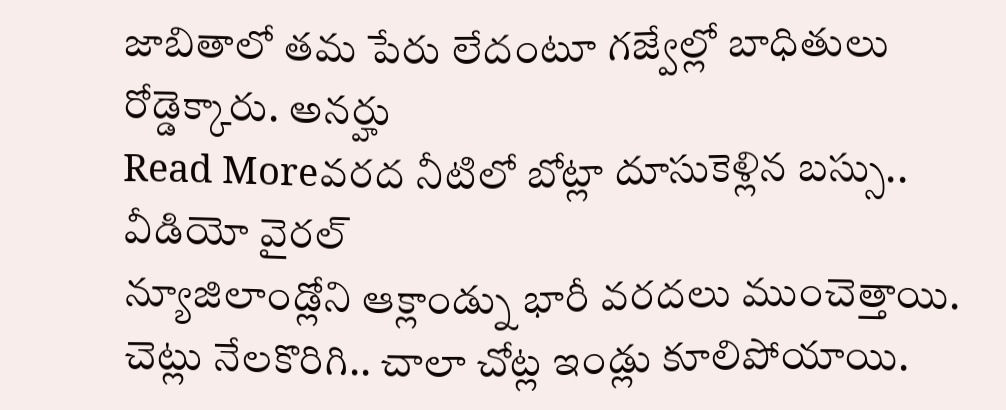జాబితాలో తమ పేరు లేదంటూ గజ్వేల్లో బాధితులు రోడ్డెక్కారు. అనర్హు
Read Moreవరద నీటిలో బోట్లా దూసుకెళ్లిన బస్సు.. వీడియో వైరల్
న్యూజిలాండ్లోని ఆక్లాండ్ను భారీ వరదలు ముంచెత్తాయి. చెట్లు నేలకొరిగి.. చాలా చోట్ల ఇండ్లు కూలిపోయాయి.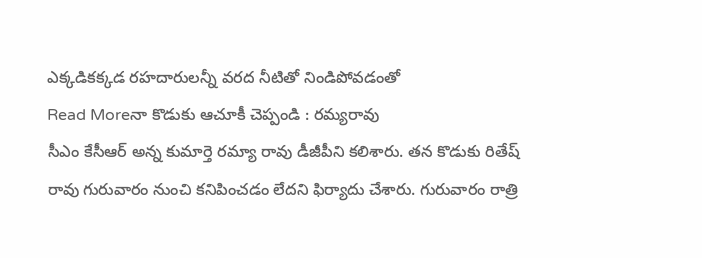ఎక్కడికక్కడ రహదారులన్నీ వరద నీటితో నిండిపోవడంతో
Read Moreనా కొడుకు ఆచూకీ చెప్పండి : రమ్యరావు
సీఎం కేసీఆర్ అన్న కుమార్తె రమ్యా రావు డీజీపీని కలిశారు. తన కొడుకు రితేష్ రావు గురువారం నుంచి కనిపించడం లేదని ఫిర్యాదు చేశారు. గురువారం రాత్రి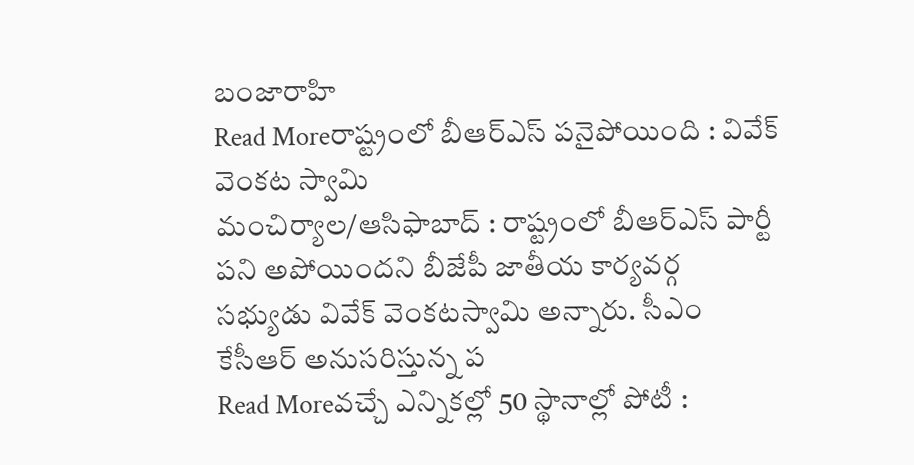బంజారాహి
Read Moreరాష్ట్రంలో బీఆర్ఎస్ పనైపోయింది : వివేక్ వెంకట స్వామి
మంచిర్యాల/ఆసిఫాబాద్ : రాష్ట్రంలో బీఆర్ఎస్ పార్టీ పని అపోయిందని బీజేపీ జాతీయ కార్యవర్గ సభ్యుడు వివేక్ వెంకటస్వామి అన్నారు. సీఎం కేసీఆర్ అనుసరిస్తున్న ప
Read Moreవచ్చే ఎన్నికల్లో 50 స్థానాల్లో పోటీ :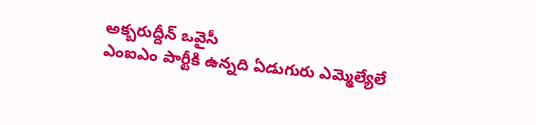అక్బరుద్దీన్ ఒవైసీ
ఎంఐఎం పార్టీకి ఉన్నది ఏడుగురు ఎమ్మెల్యేలే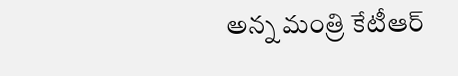అన్న మంత్రి కేటీఆర్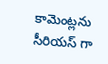కామెంట్లను సీరియస్ గా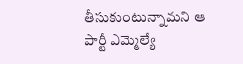తీసుకుంటున్నామని ఆ పార్టీ ఎమ్మెల్యే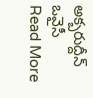అక్బరుద్దీన్ ఒవైసీ
Read More